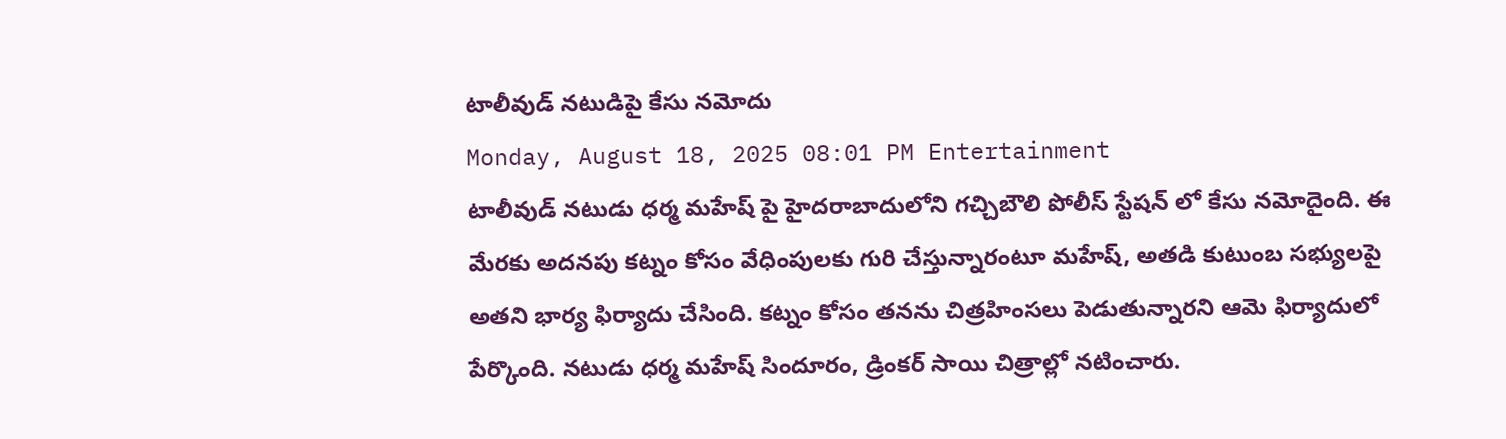టాలీవుడ్ నటుడిపై కేసు నమోదు
Monday, August 18, 2025 08:01 PM Entertainment
టాలీవుడ్ నటుడు ధర్మ మహేష్ పై హైదరాబాదులోని గచ్చిబౌలి పోలీస్ స్టేషన్ లో కేసు నమోదైంది. ఈ మేరకు అదనపు కట్నం కోసం వేధింపులకు గురి చేస్తున్నారంటూ మహేష్, అతడి కుటుంబ సభ్యులపై అతని భార్య ఫిర్యాదు చేసింది. కట్నం కోసం తనను చిత్రహింసలు పెడుతున్నారని ఆమె ఫిర్యాదులో పేర్కొంది. నటుడు ధర్మ మహేష్ సిందూరం, డ్రింకర్ సాయి చిత్రాల్లో నటించారు.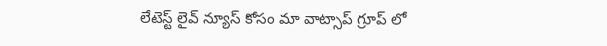లేటెస్ట్ లైవ్ న్యూస్ కోసం మా వాట్సాప్ గ్రూప్ లో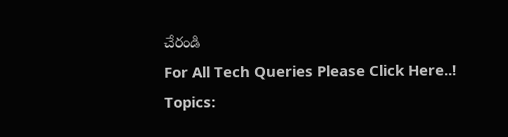చేరండి
For All Tech Queries Please Click Here..!
Topics: